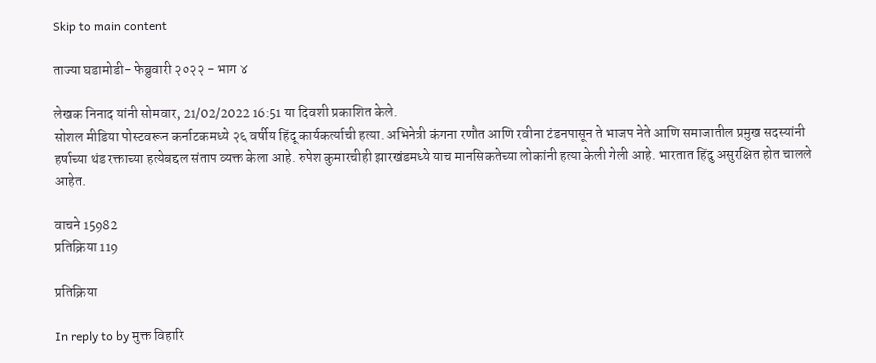Skip to main content

ताज्या घडामोडी- फेब्रुवारी २०२२ - भाग ४

लेखक निनाद यांनी सोमवार, 21/02/2022 16:51 या दिवशी प्रकाशित केले.
सोशल मीडिया पोस्टवरून कर्नाटकमध्ये २६ वर्षीय हिंदू कार्यकर्त्याची हत्या. अभिनेत्री कंगना रणौत आणि रवीना टंडनपासून ते भाजप नेते आणि समाजातील प्रमुख सदस्यांनी हर्षाच्या थंड रक्ताच्या हत्येबद्दल संताप व्यक्त केला आहे. रुपेश कुमारचीही झारखंडमध्ये याच मानसिकतेच्या लोकांनी हत्या केली गेली आहे. भारतात हिंदु असुरक्षित होत चालले आहेत.

वाचने 15982
प्रतिक्रिया 119

प्रतिक्रिया

In reply to by मुक्त विहारि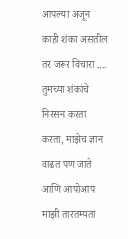आपल्या अजून काही शंका असतील तर जरूर विचारा .... तुमच्या शंकांचे निरसन करता करता, माझेच ज्ञान वाढत पण जाते आणि आपोआप माझी तारतम्यता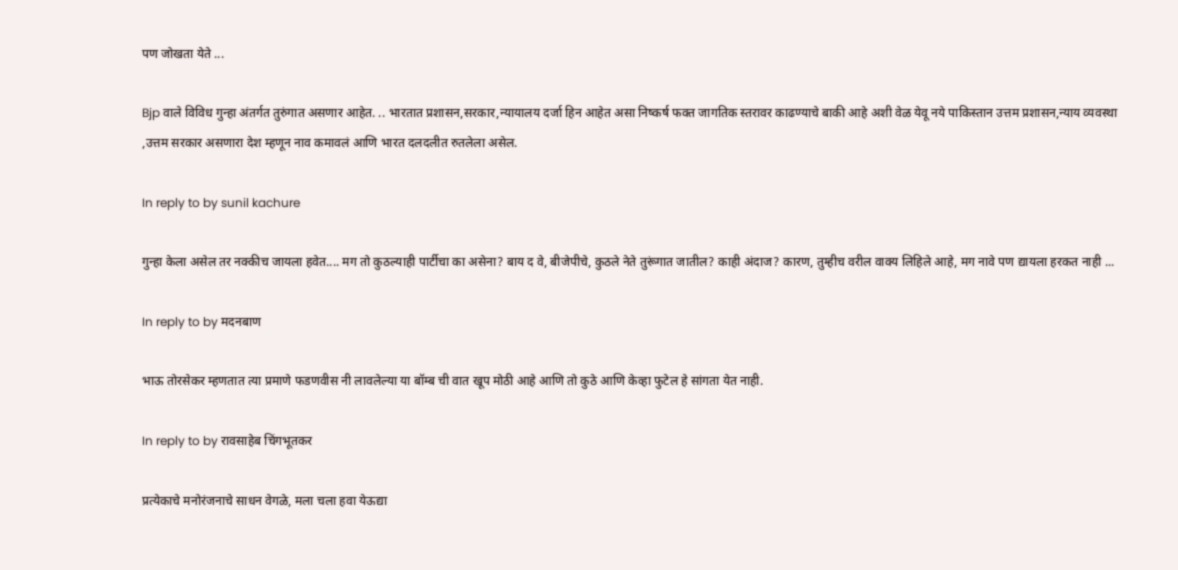पण जोखता येते ...

Bjp वाले विविध गुन्हा अंतर्गत तुरुंगात असणार आहेत. .. भारतात प्रशासन,सरकार,न्यायालय दर्जा हिन आहेत असा निष्कर्ष फक्त जागतिक स्तरावर काढण्याचे बाकी आहे अशी वेळ येवू नये पाकिस्तान उत्तम प्रशासन,न्याय व्यवस्था ,उत्तम सरकार असणारा देश म्हणून नाव कमावलं आणि भारत दलदलीत रुतलेला असेल.

In reply to by sunil kachure

गुन्हा केला असेल तर नक्कीच जायला हवेत.... मग तो कुठल्याही पार्टीचा का असेना? बाय द वे, बीजेपीचे, कुठले नेते तुरूंगात जातील? काही अंदाज? कारण, तुम्हीच वरील वाक्य लिहिले आहे, मग नावे पण द्यायला हरकत नाही ...

In reply to by मदनबाण

भाऊ तोरसेकर म्हणतात त्या प्रमाणे फडणवीस नी लावलेल्या या बॉम्ब ची वात खूप मोठी आहे आणि तो कुठे आणि केव्हा फुटेल हे सांगता येत नाही.

In reply to by रावसाहेब चिंगभूतकर

प्रत्येकाचे मनोरंजनाचे साधन वेगळे, मला चला हवा येऊद्या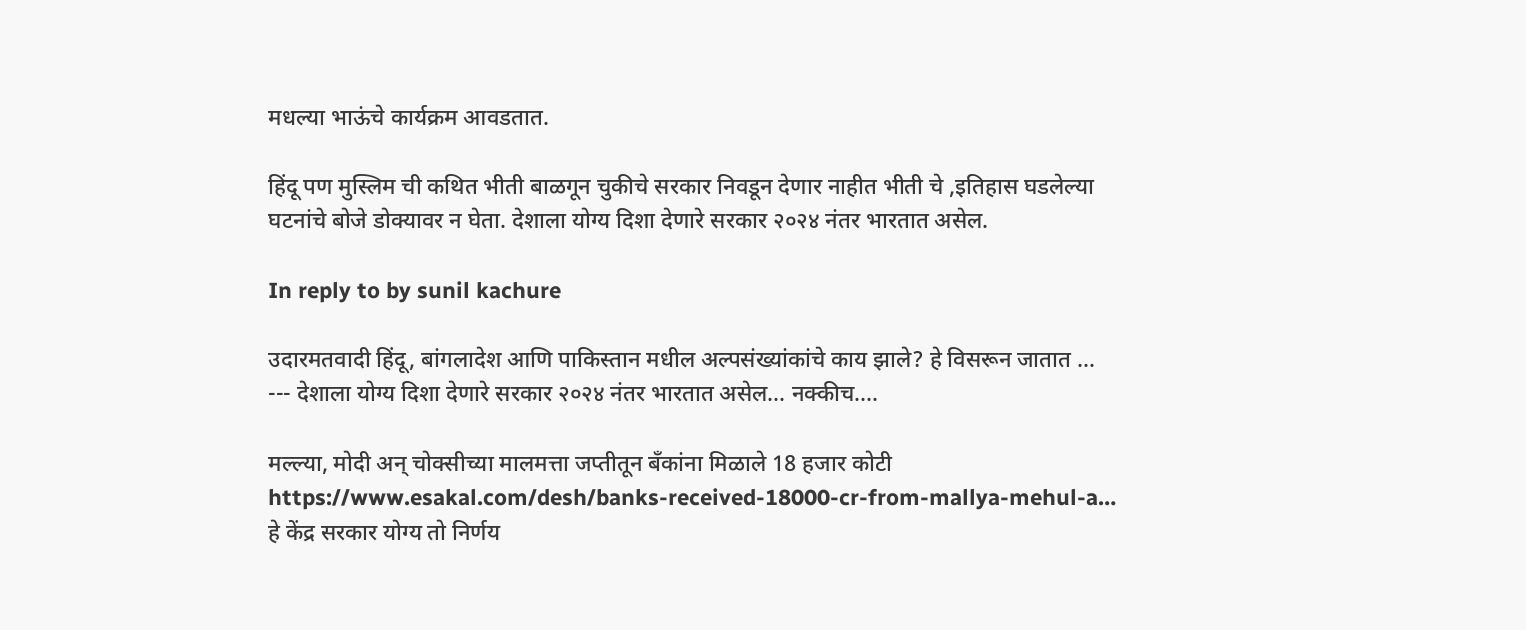मधल्या भाऊंचे कार्यक्रम आवडतात.

हिंदू पण मुस्लिम ची कथित भीती बाळगून चुकीचे सरकार निवडून देणार नाहीत भीती चे ,इतिहास घडलेल्या घटनांचे बोजे डोक्यावर न घेता. देशाला योग्य दिशा देणारे सरकार २०२४ नंतर भारतात असेल.

In reply to by sunil kachure

उदारमतवादी हिंदू, बांगलादेश आणि पाकिस्तान मधील अल्पसंख्यांकांचे काय झाले? हे विसरून जातात ... --- देशाला योग्य दिशा देणारे सरकार २०२४ नंतर भारतात असेल... नक्कीच....

मल्ल्या, मोदी अन् चोक्सीच्या मालमत्ता जप्तीतून बँकांना मिळाले 18 हजार कोटी https://www.esakal.com/desh/banks-received-18000-cr-from-mallya-mehul-a… हे केंद्र सरकार योग्य तो निर्णय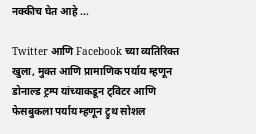नक्कीच घेत आहे ...

Twitter आणि Facebook च्या व्यतिरिक्त खुला, मुक्त आणि प्रामाणिक पर्याय म्हणून डोनाल्ड ट्रम्प यांच्याकडून ट्विटर आणि फेसबुकला पर्याय म्हणून ट्रुथ सोशल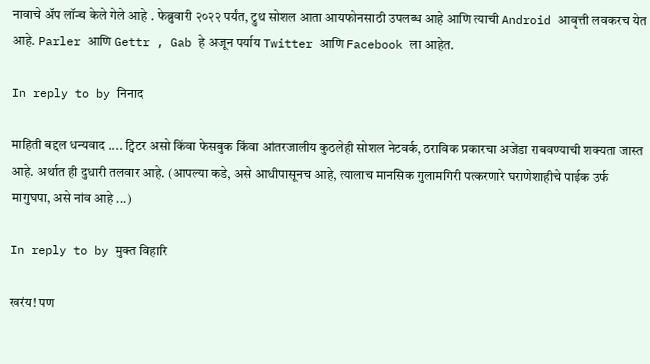नावाचे अ‍ॅप लॉन्च केले गेले आहे . फेब्रुवारी २०२२ पर्यंत, ट्रुथ सोशल आता आयफोनसाठी उपलब्ध आहे आणि त्याची Android आवृत्ती लवकरच येत आहे. Parler आणि Gettr , Gab हे अजून पर्याय Twitter आणि Facebook ला आहेत.

In reply to by निनाद

माहिती बद्दल धन्यवाद .... ट्विटर असो किंवा फेसबुक किंवा आंतरजालीय कुठलेही सोशल नेटवर्क, ठराविक प्रकारचा अजेंडा राबवण्याची शक्यता जास्त आहे. अर्थात ही दुधारी तलवार आहे. (आपल्या कडे, असे आधीपासूनच आहे, त्यालाच मानसिक गुलामगिरी पत्करणारे घराणेशाहीचे पाईक उर्फ मागुघपा, असे नांव आहे ...)

In reply to by मुक्त विहारि

खरंय! पण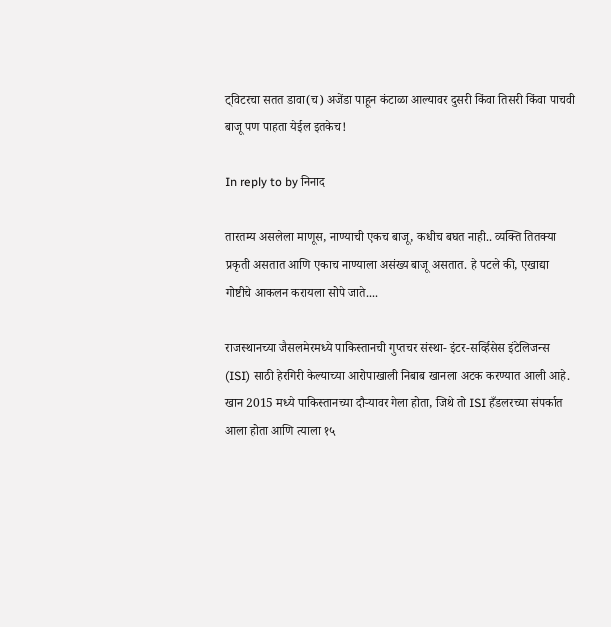ट्विटरचा सतत डावा(च) अजेंडा पाहून कंटाळा आल्यावर दुसरी किंवा तिसरी किंवा पाचवी बाजू पण पाहता येईल इतकेच!

In reply to by निनाद

तारतम्य असलेला माणूस, नाण्याची एकच बाजू, कधीच बघत नाही.. व्यक्ति तितक्या प्रकृती असतात आणि एकाच नाण्याला असंख्य बाजू असतात. हे पटले की, एखाद्या गोष्टीचे आकलन करायला सोपे जाते....

राजस्थानच्या जैसलमेरमध्ये पाकिस्तानची गुप्तचर संस्था- इंटर-सर्व्हिसेस इंटेलिजन्स (ISI) साठी हेरगिरी केल्याच्या आरोपाखाली निबाब खानला अटक करण्यात आली आहे. खान 2015 मध्ये पाकिस्तानच्या दौऱ्यावर गेला होता, जिथे तो ISI हँडलरच्या संपर्कात आला होता आणि त्याला १५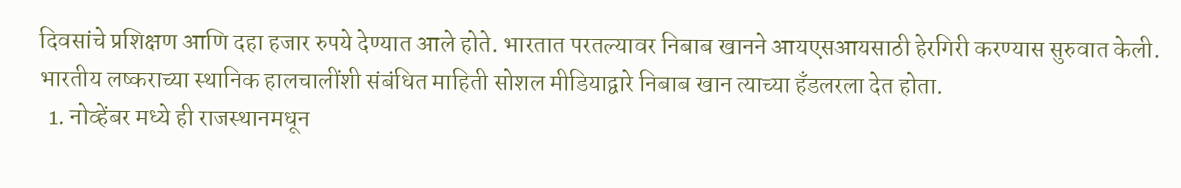दिवसांचे प्रशिक्षण आणि दहा हजार रुपये देण्यात आले होते. भारतात परतल्यावर निबाब खानने आयएसआयसाठी हेरगिरी करण्यास सुरुवात केली. भारतीय लष्कराच्या स्थानिक हालचालींशी संबंधित माहिती सोशल मीडियाद्वारे निबाब खान त्याच्या हँडलरला देत होता.
  1. नोव्हेंबर मध्ये ही राजस्थानमधून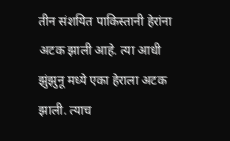तीन संशयित पाकिस्तानी हेरांना अटक झाली आहे. त्या आधी झुंझुनू मध्ये एका हेराला अटक झाली. त्याच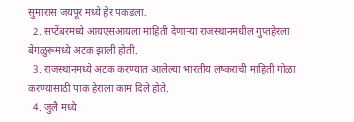सुमारास जयपूर मध्ये हेर पकडला.
  2. सप्टेंबरमध्ये आयएसआयला माहिती देणाऱ्या राजस्थानमधील गुप्तहेरला बेंगळुरूमध्ये अटक झाली होती.
  3. राजस्थानमध्ये अटक करण्यात आलेल्या भारतीय लष्कराची माहिती गोळा करण्यासाठी पाक हेराला काम दिले होते.
  4. जुलै मध्ये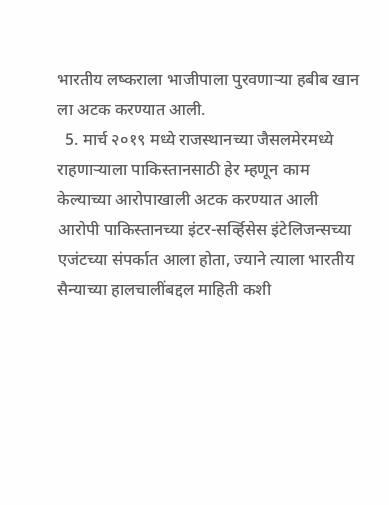भारतीय लष्कराला भाजीपाला पुरवणार्‍या हबीब खान ला अटक करण्यात आली.
  5. मार्च २०१९ मध्ये राजस्थानच्या जैसलमेरमध्ये राहणाऱ्याला पाकिस्तानसाठी हेर म्हणून काम केल्याच्या आरोपाखाली अटक करण्यात आली आरोपी पाकिस्तानच्या इंटर-सर्व्हिसेस इंटेलिजन्सच्या एजंटच्या संपर्कात आला होता, ज्याने त्याला भारतीय सैन्याच्या हालचालींबद्दल माहिती कशी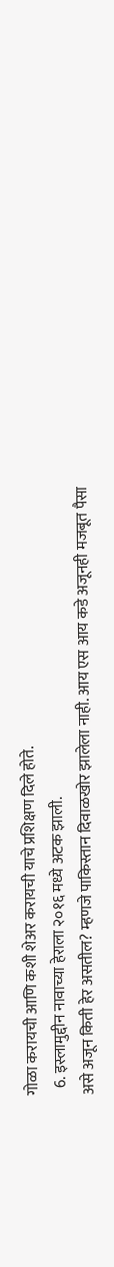गोळा करायची आणि कशी शेअर करायची याचे प्रशिक्षण दिले होते.
  6. इस्लामुद्दीन नावाच्या हेराला २०१६ मध्ये अटक झाली.
असे अजून किती हेर असतील? म्हणजे पाकिस्तान दिवाळखोर झालेला नाही. आय एस आय कडे अजूनही मजबूत पैसा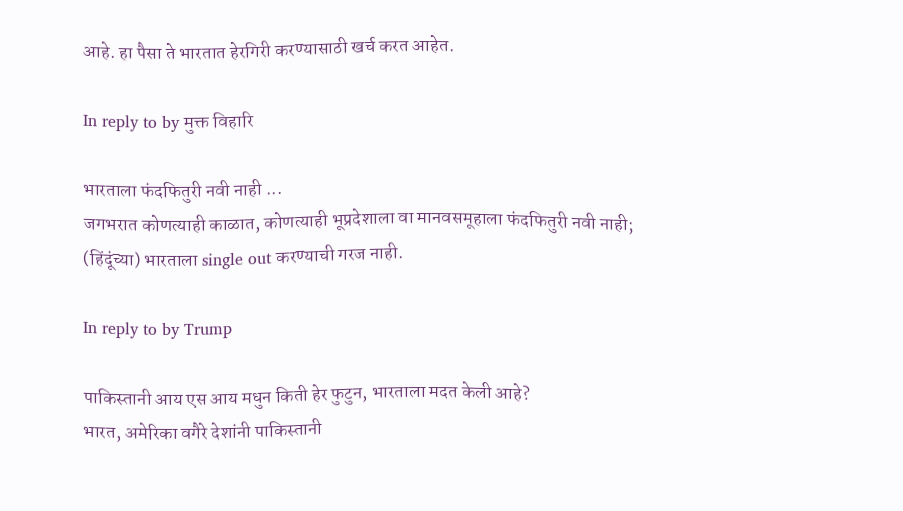आहे. हा पैसा ते भारतात हेरगिरी करण्यासाठी खर्च करत आहेत.

In reply to by मुक्त विहारि

भारताला फंदफितुरी नवी नाही ...
जगभरात कोणत्याही काळात, कोणत्याही भूप्रदेशाला वा मानवसमूहाला फंदफितुरी नवी नाही; (हिंदूंच्या) भारताला single out करण्याची गरज नाही.

In reply to by Trump

पाकिस्तानी आय एस आय मधुन किती हेर फुटुन, भारताला मदत केली आहे?
भारत, अमेरिका वगैरे देशांनी पाकिस्तानी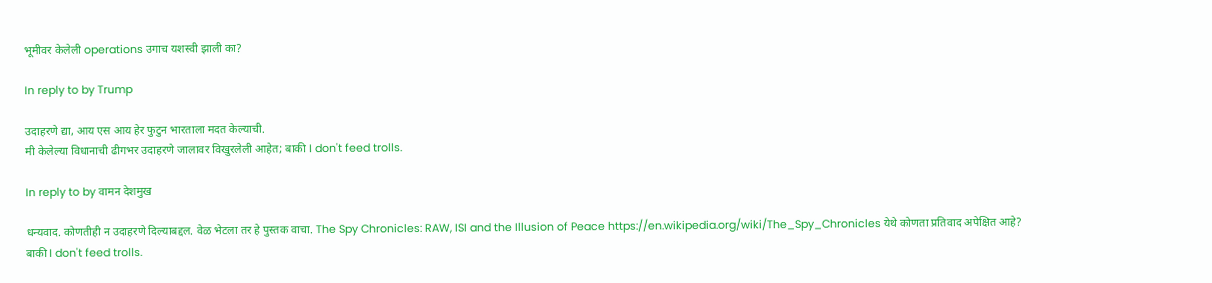भूमीवर केलेली operations उगाच यशस्वी झाली का?

In reply to by Trump

उदाहरणे द्या, आय एस आय हेर फुटुन भारताला मदत केल्याची.
मी केलेल्या विधानाची ढीगभर उदाहरणे जालावर विखुरलेली आहेत; बाकी I don't feed trolls.

In reply to by वामन देशमुख

धन्यवाद. कोणतीही न उदाहरणे दिल्याबद्दल. वेळ भेटला तर हे पुस्तक वाचा. The Spy Chronicles: RAW, ISI and the Illusion of Peace https://en.wikipedia.org/wiki/The_Spy_Chronicles येथे कोणता प्रतिवाद अपेक्षित आहे?
बाकी I don't feed trolls.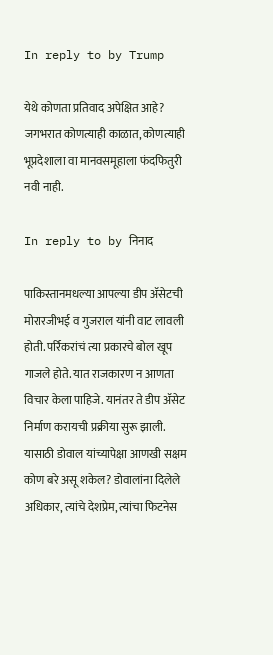In reply to by Trump

येथे कोणता प्रतिवाद अपेक्षित आहे?
जगभरात कोणत्याही काळात, कोणत्याही भूप्रदेशाला वा मानवसमूहाला फंदफितुरी नवी नाही.

In reply to by निनाद

पाकिस्तानमधल्या आपल्या डीप ॲसेटची मोरारजीभई व गुजराल यांनी वाट लावली होती. पर्रिकरांचं त्या प्रकारचे बोल खूप गाजले होते. यात राजकारण न आणता विचार केला पाहिजे. यानंतर ते डीप ॲसेट निर्माण करायची प्रक्रीया सुरू झाली. यासाठी डोवाल यांच्यापेक्षा आणखी सक्षम कोण बरे असू शकेल? डोवालांना दिलेले अधिकार, त्यांचे देशप्रेम, त्यांचा फिटनेस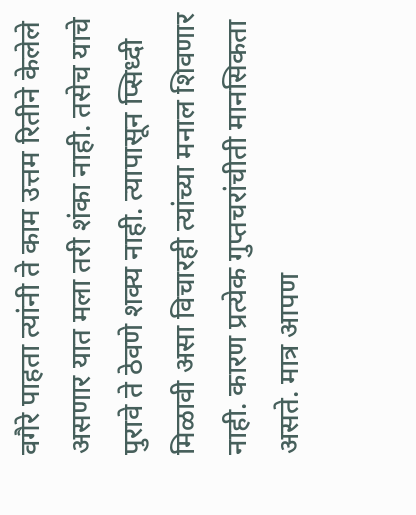वगैरे पाहता त्यांनी ते काम उत्तम रितीने केलेले असणार यात मला तरी शंका नाही. तसेच याचे पुरावे ते ठेवणे शक्य नाही. त्यापासून प्सिध्दी मिळावी असा विचारही त्यांच्या मनाल शिवणार नाही. कारण प्रत्येक गुप्तचरांचीती मानसिकता असते. मात्र आपण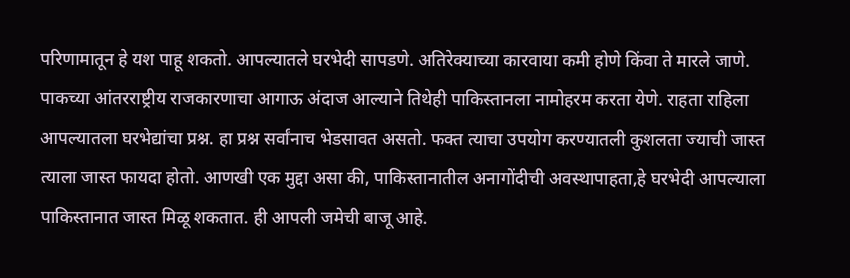परिणामातून हे यश पाहू शकतो. आपल्यातले घरभेदी सापडणे. अतिरेक्याच्या कारवाया कमी होणे किंवा ते मारले जाणे. पाकच्या आंतरराष्ट्रीय राजकारणाचा आगाऊ अंदाज आल्याने तिथेही पाकिस्तानला नामोहरम करता येणे. राहता राहिला आपल्यातला घरभेद्यांचा प्रश्न. हा प्रश्न सर्वांनाच भेडसावत असतो. फक्त त्याचा उपयोग करण्यातली कुशलता ज्याची जास्त त्याला जास्त फायदा होतो. आणखी एक मुद्दा असा की, पाकिस्तानातील अनागोंदीची अवस्थापाहता,हे घरभेदी आपल्याला पाकिस्तानात जास्त मिळू शकतात. ही आपली जमेची बाजू आहे.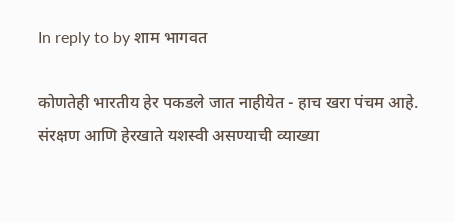In reply to by शाम भागवत

कोणतेही भारतीय हेर पकडले जात नाहीयेत - हाच खरा पंचम आहे. संरक्षण आणि हेरखाते यशस्वी असण्याची व्याख्या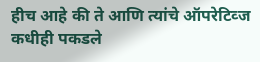हीच आहे की ते आणि त्यांचे ऑपरेटिव्ज कधीही पकडले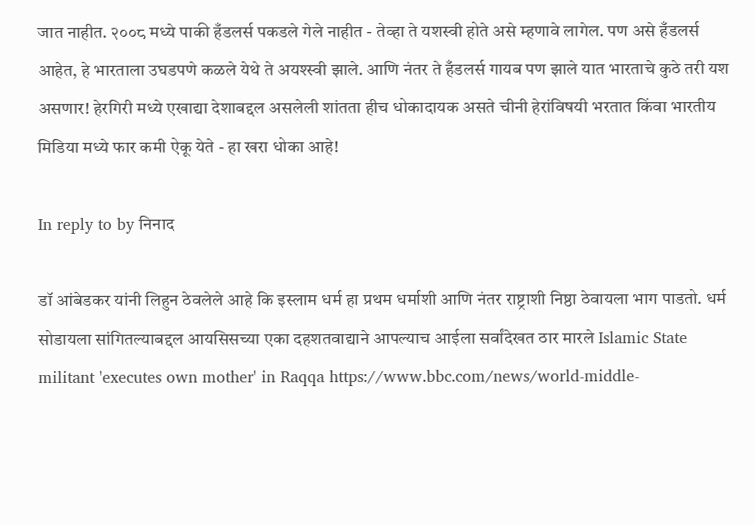जात नाहीत. २००८ मध्ये पाकी हँडलर्स पकडले गेले नाहीत - तेव्हा ते यशस्वी होते असे म्हणावे लागेल. पण असे हँडलर्स आहेत, हे भारताला उघडपणे कळले येथे ते अयश्स्वी झाले. आणि नंतर ते हँडलर्स गायब पण झाले यात भारताचे कुठे तरी यश असणार! हेरगिरी मध्ये एखाद्या देशाबद्दल असलेली शांतता हीच धोकादायक असते चीनी हेरांविषयी भरतात किंवा भारतीय मिडिया मध्ये फार कमी ऐकू येते - हा खरा धोका आहे!

In reply to by निनाद

डॉ आंबेडकर यांनी लिहुन ठेवलेले आहे कि इस्लाम धर्म हा प्रथम धर्माशी आणि नंतर राष्ट्राशी निष्ठा ठेवायला भाग पाडतो. धर्म सोडायला सांगितल्याबद्दल आयसिसच्या एका दहशतवाद्याने आपल्याच आईला सर्वांदेखत ठार मारले Islamic State militant 'executes own mother' in Raqqa https://www.bbc.com/news/world-middle-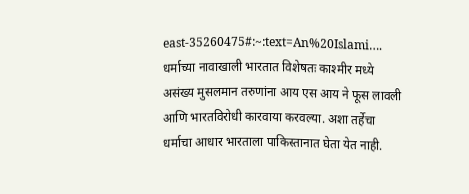east-35260475#:~:text=An%20Islami…. धर्माच्या नावाखाली भारतात विशेषतः काश्मीर मध्ये असंख्य मुसलमान तरुणांना आय एस आय ने फूस लावली आणि भारतविरोधी कारवाया करवल्या. अशा तर्हेचा धर्माचा आधार भारताला पाकिस्तानात घेता येत नाही.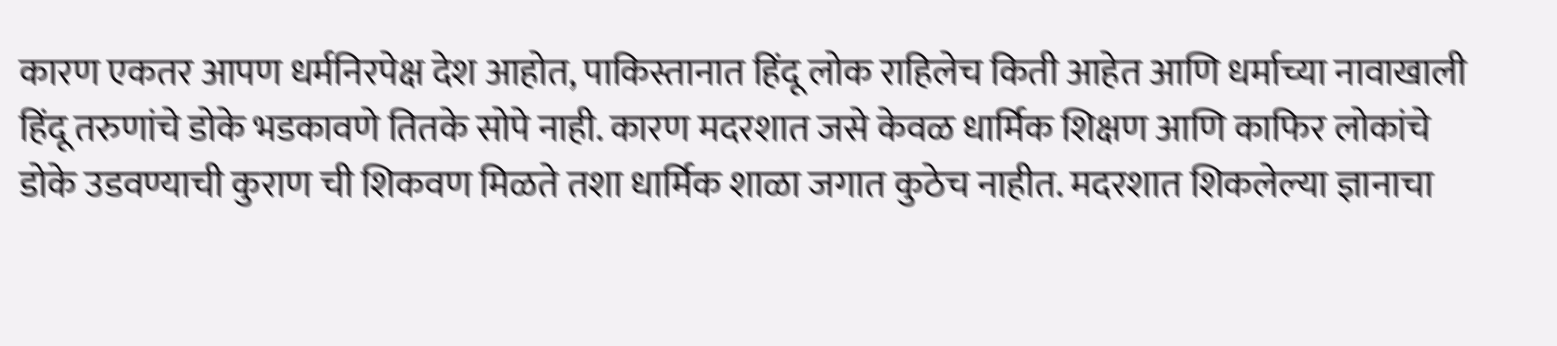कारण एकतर आपण धर्मनिरपेक्ष देश आहोत, पाकिस्तानात हिंदू लोक राहिलेच किती आहेत आणि धर्माच्या नावाखाली हिंदू तरुणांचे डोके भडकावणे तितके सोपे नाही. कारण मदरशात जसे केवळ धार्मिक शिक्षण आणि काफिर लोकांचे डोके उडवण्याची कुराण ची शिकवण मिळते तशा धार्मिक शाळा जगात कुठेच नाहीत. मदरशात शिकलेल्या ज्ञानाचा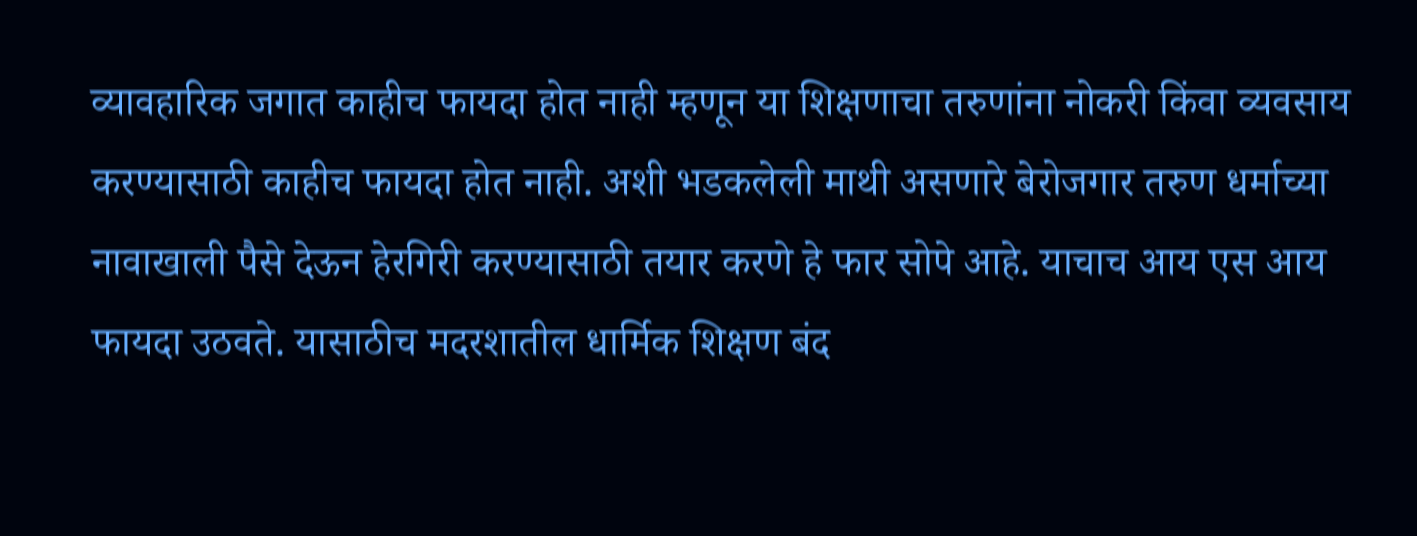व्यावहारिक जगात काहीच फायदा होत नाही म्हणून या शिक्षणाचा तरुणांना नोकरी किंवा व्यवसाय करण्यासाठी काहीच फायदा होत नाही. अशी भडकलेली माथी असणारे बेरोजगार तरुण धर्माच्या नावाखाली पैसे देऊन हेरगिरी करण्यासाठी तयार करणे हे फार सोपे आहे. याचाच आय एस आय फायदा उठवते. यासाठीच मदरशातील धार्मिक शिक्षण बंद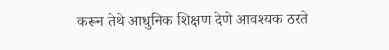करून तेथे आधुनिक शिक्षण देणे आवश्यक ठरते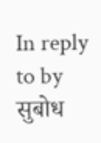In reply to by सुबोध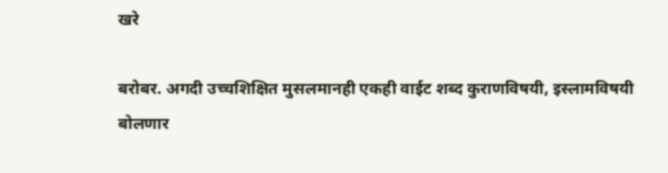खरे

बरोबर. अगदी उच्चशिक्षित मुसलमानही एकही वाईट शब्द कुराणविषयी, इस्लामविषयी बोलणार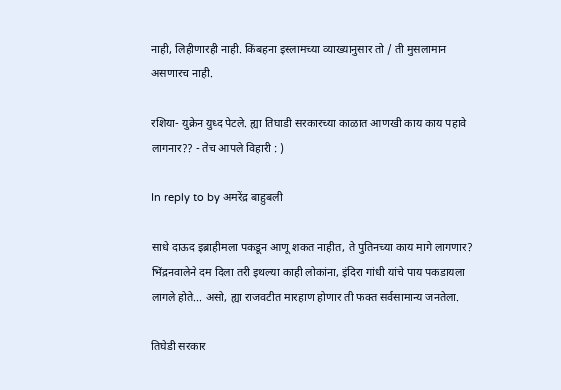नाही, लिहीणारही नाही. किंबहना इस्लामच्या व्याख्यानुसार तो / ती मुसलामान असणारच नाही.

रशिया- युक्रेन युध्द पेटले. ह्या तिघाडी सरकारच्या काळात आणखी काय काय पहावे लागनार?? - तेच आपले विहारी : )

In reply to by अमरेंद्र बाहुबली

साधे दाऊद इब्राहीमला पकडून आणू शकत नाहीत, ते पुतिनच्या काय मागे लागणार? भिंद्रनवालेने दम दिला तरी इथल्या काही लोकांना, इंदिरा गांधी यांचे पाय पकडायला लागले होते... असो, ह्या राजवटीत मारहाण होणार ती फक्त सर्वसामान्य जनतेला.

तिघेडी सरकार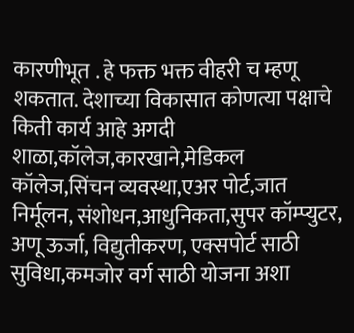कारणीभूत . हे फक्त भक्त वीहरी च म्हणू शकतात. देशाच्या विकासात कोणत्या पक्षाचे किती कार्य आहे अगदी शाळा,कॉलेज,कारखाने,मेडिकल कॉलेज,सिंचन व्यवस्था,एअर पोर्ट,जात निर्मूलन, संशोधन,आधुनिकता,सुपर कॉम्प्युटर, अणू ऊर्जा, विद्युतीकरण, एक्सपोर्ट साठी सुविधा,कमजोर वर्ग साठी योजना अशा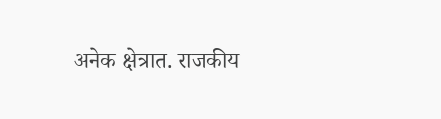अनेक क्षेत्रात. राजकीय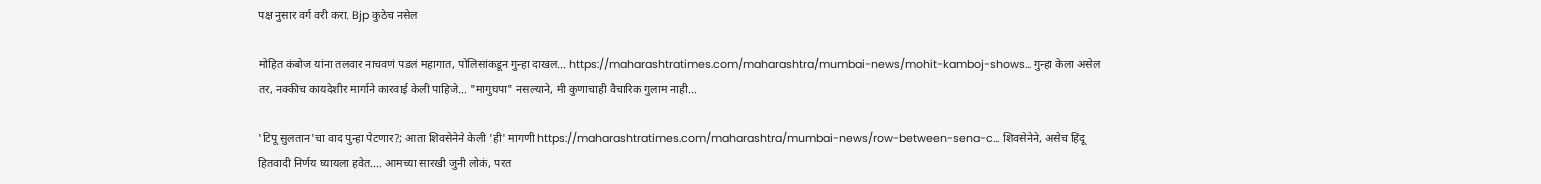पक्ष नुसार वर्ग वरी करा. Bjp कुठेच नसेल

मोहित कंबोज यांना तलवार नाचवणं पडलं महागात, पोलिसांकडून गुन्हा दाखल... https://maharashtratimes.com/maharashtra/mumbai-news/mohit-kamboj-shows… गुन्हा केला असेल तर, नक्कीच कायदेशीर मार्गाने कारवाई केली पाहिजे... "मागुघपा" नसल्याने, मी कुणाचाही वैचारिक गुलाम नाही...

'टिपू सुलतान'चा वाद पुन्हा पेटणार?; आता शिवसेनेने केली 'ही' मागणी https://maharashtratimes.com/maharashtra/mumbai-news/row-between-sena-c… शिवसेनेने, असेच हिंदू हितवादी निर्णय घ्यायला हवेत.... आमच्या सारखी जुनी लोकं, परत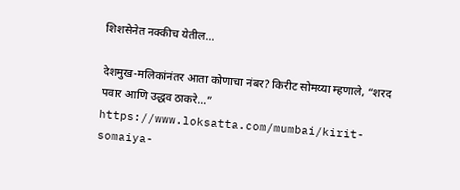शिशसेनेत नक्कीच येतील...

देशमुख-मलिकांनंतर आता कोणाचा नंबर? किरीट सोमय्या म्हणाले, “शरद पवार आणि उद्धव ठाकरे…” https://www.loksatta.com/mumbai/kirit-somaiya-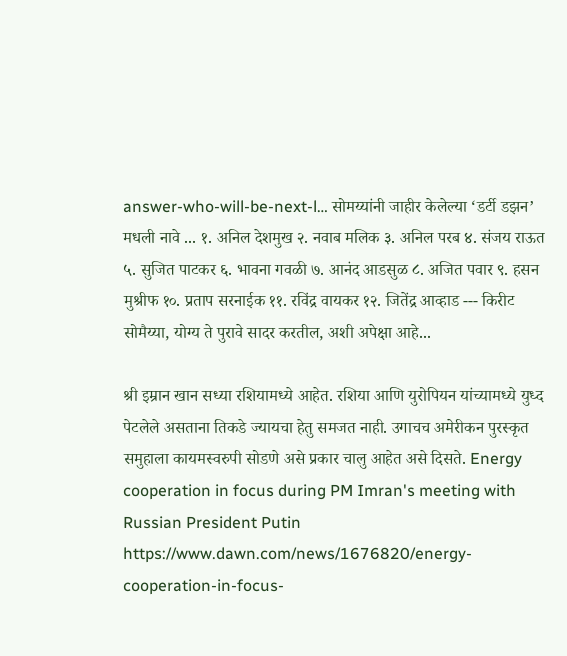answer-who-will-be-next-l… सोमय्यांनी जाहीर केलेल्या ‘डर्टी डझन’ मधली नावे ... १. अनिल देशमुख २. नवाब मलिक ३. अनिल परब ४. संजय राऊत ५. सुजित पाटकर ६. भावना गवळी ७. आनंद आडसुळ ८. अजित पवार ९. हसन मुश्रीफ १०. प्रताप सरनाईक ११. रविंद्र वायकर १२. जितेंद्र आव्हाड --- किरीट सोमैय्या, योग्य ते पुरावे सादर करतील, अशी अपेक्षा आहे...

श्री इम्रान खान सध्या रशियामध्ये आहेत. रशिया आणि युरोपियन यांच्यामध्ये युध्द पेटलेले असताना तिकडे ज्यायचा हेतु समजत नाही. उगाचच अमेरीकन पुरस्कृत समुहाला कायमस्वरुपी सोडणे असे प्रकार चालु आहेत असे दिसते. Energy cooperation in focus during PM Imran's meeting with Russian President Putin https://www.dawn.com/news/1676820/energy-cooperation-in-focus-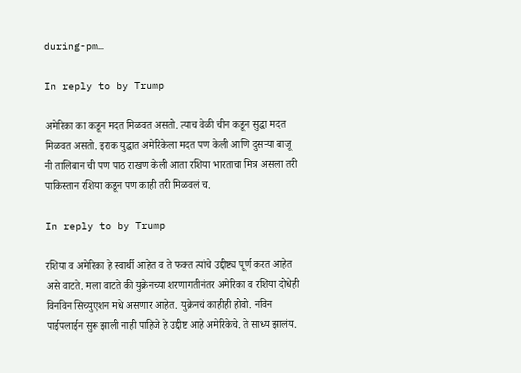during-pm…

In reply to by Trump

अमेरिका का कडून मदत मिळवत असतो. त्याच वेळी चीन कडून सुद्धा मदत मिळवत असतो. इराक युद्धात अमेरिकेला मदत पण केली आणि दुसऱ्या बाजू नी तालिबान ची पण पाठ राखण केली आता रशिया भारताचा मित्र असला तरी पाकिस्तान रशिया कडून पण काही तरी मिळवलं च.

In reply to by Trump

रशिया व अमेरिका हे स्वार्थी आहेत व ते फक्त त्यांचे उद्दीष्ट्य पूर्ण करत आहेत असे वाटते. मला वाटते की युक्रेनच्या शरणागतीनंतर अमेरिका व रशिया दोधेही विनविन सिच्युएशन मधे असणार आहेत. युक्रेनचं काहीही होवो. नविन पाईपलाईन सुरू झाली नाही पाहिजे हे उद्दीष्ट आहे अमेरिकेचे. ते साध्य झालंय.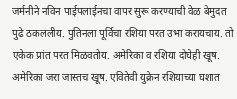जर्मनीने नविन पाईपलाईनचा वापर सुरू करण्याची वेळ बेमुदत पुढे ठकललीय. पुतिनला पूर्विचा रशिया परत उभा करायचाय. तो एकेक प्रांत परत मिळवतोय. अमेरिका व रशिया दोघेही खूष. अमेरिका जरा जास्तच खूष. एवितेवी युक्रेन रशियाच्या घशात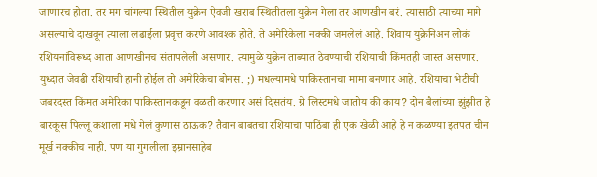जाणारच होता. तर मग चांगल्या स्थितील युक्रेन ऐवजी खराब स्थितीतला युक्रेन गेला तर आणखीन बरं. त्यासाठी त्याच्या मागे असल्याचे दाखवून त्याला लढाईला प्रवृत्त करणे आवश्क होते. ते अमेरिकेला नक्की जमलेलं आहे. शिवाय युक्रेनिअन लोकं रशियनांविरूध्द आता आणखीनच संतापलेली असणार. त्यामुळे युक्रेन ताब्यात ठेवण्याची रशियाची किंमतही जास्त असणार. युध्दात जेवढी रशियाची हानी होईल तो अमेरिकेचा बोनस. ;) मधल्यामधे पाकिस्तानचा मामा बनणार आहे. रशियाचा भेटीची जबरदस्त किंमत अमेरिका पाकिस्तानकडून वळती करणार असं दिसतंय. ग्रे लिस्टमधे जातोय की काय? दोन बैलांच्या झुंझीत हे बारकूस पिल्लू कशाला मधे गेलं कुणास ठाऊक? तैवान बाबतचा रशियाचा पाठिंबा ही एक खेळी आहे हे न कळण्या इतपत चीन मूर्ख नक्कीच नाही. पण या गुगलीला इम्रानसाहेब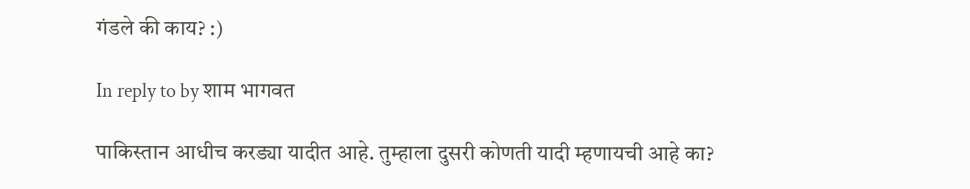गंडले की काय? :)

In reply to by शाम भागवत

पाकिस्तान आधीच करड्या यादीत आहे. तुम्हाला दुसरी कोणती यादी म्हणायची आहे का?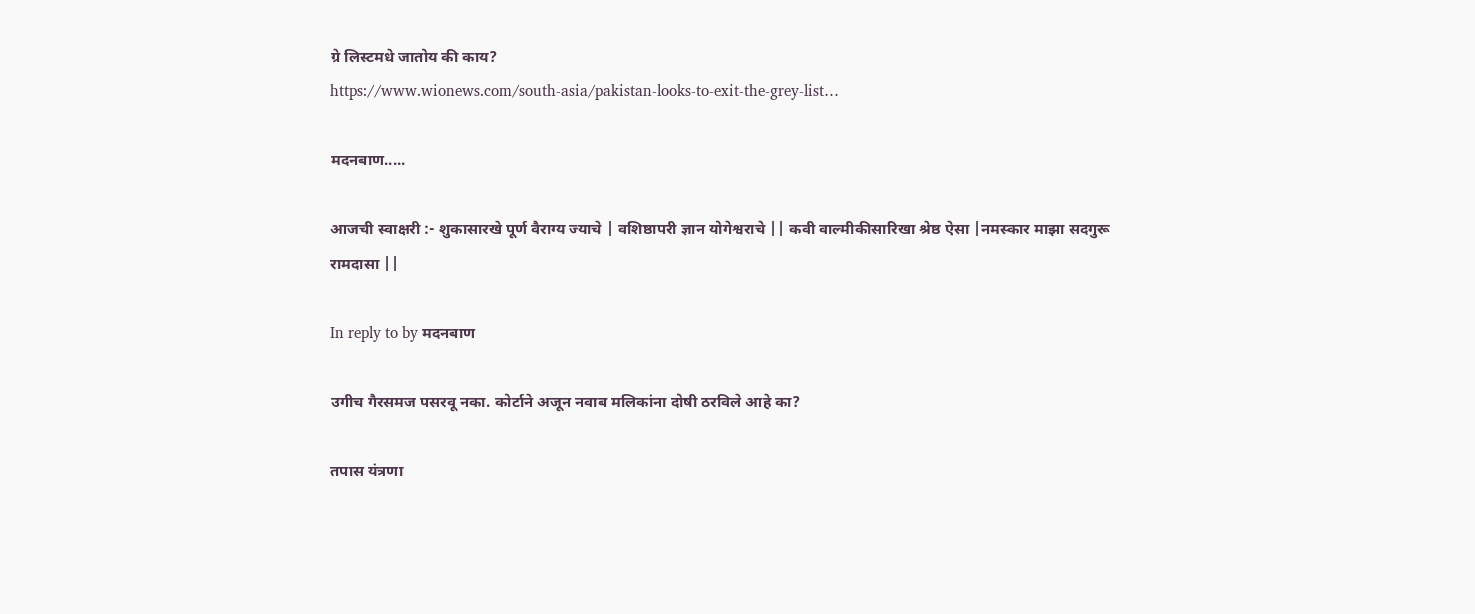ग्रे लिस्टमधे जातोय की काय?
https://www.wionews.com/south-asia/pakistan-looks-to-exit-the-grey-list…

मदनबाण.....

आजची स्वाक्षरी :- शुकासारखे पूर्ण वैराग्य ज्याचे | वशिष्ठापरी ज्ञान योगेश्वराचे || कवी वाल्मीकीसारिखा श्रेष्ठ ऐसा |नमस्कार माझा सदगुरू रामदासा ||

In reply to by मदनबाण

उगीच गैरसमज पसरवू नका. कोर्टाने अजून नवाब मलिकांना दोषी ठरविले आहे का?

तपास यंत्रणा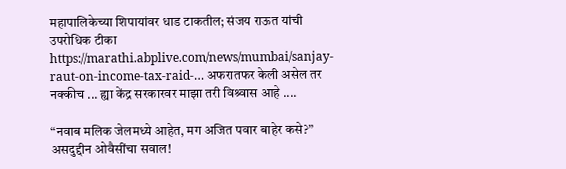महापालिकेच्या शिपायांवर धाड टाकतील; संजय राऊत यांची उपरोधिक टीका https://marathi.abplive.com/news/mumbai/sanjay-raut-on-income-tax-raid-… अफरातफर केली असेल तर नक्कीच ... ह्या केंद्र सरकारवर माझा तरी विश्र्वास आहे ....

“नवाब मलिक जेलमध्ये आहेत, मग अजित पवार बाहेर कसे?” असदुद्दीन ओवैसींचा सवाल!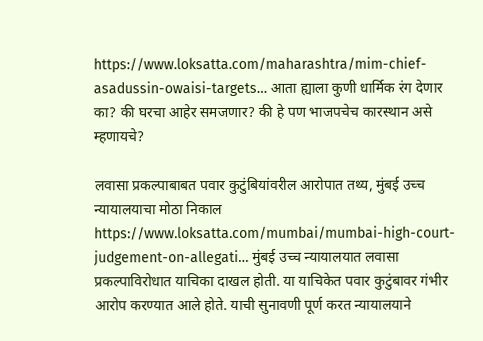https://www.loksatta.com/maharashtra/mim-chief-asadussin-owaisi-targets… आता ह्याला कुणी धार्मिक रंग देणार का? की घरचा आहेर समजणार? की हे पण भाजपचेच कारस्थान असे म्हणायचे?

लवासा प्रकल्पाबाबत पवार कुटुंबियांवरील आरोपात तथ्य, मुंबई उच्च न्यायालयाचा मोठा निकाल https://www.loksatta.com/mumbai/mumbai-high-court-judgement-on-allegati… मुंबई उच्च न्यायालयात लवासा प्रकल्पाविरोधात याचिका दाखल होती. या याचिकेत पवार कुटुंबावर गंभीर आरोप करण्यात आले होते. याची सुनावणी पूर्ण करत न्यायालयाने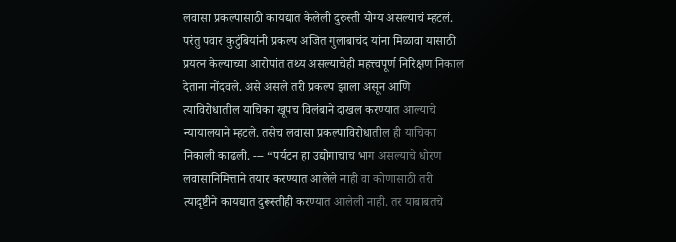लवासा प्रकल्पासाठी कायद्यात केलेली दुरुस्ती योग्य असल्याचं म्हटलं. परंतु पवार कुटुंबियांनी प्रकल्प अजित गुलाबाचंद यांना मिळावा यासाठी प्रयत्न केल्याच्या आरोपांत तथ्य असल्याचेही महत्त्वपूर्ण निरिक्षण निकाल देताना नोंदवले. असे असले तरी प्रकल्प झाला असून आणि त्याविरोधातील याचिका खूपच विलंबाने दाखल करण्यात आल्याचे न्यायालयाने म्हटले. तसेच लवासा प्रकल्पाविरोधातील ही याचिका निकाली काढली. --- “पर्यटन हा उद्योगाचाच भाग असल्याचे धोरण लवासानिमित्ताने तयार करण्यात आलेले नाही वा कोणासाठी तरी त्यादृष्टीने कायद्यात दुरूस्तीही करण्यात आलेली नाही. तर याबाबतचे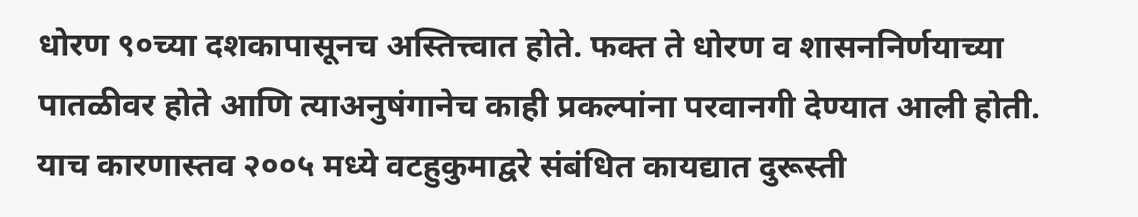धोरण ९०च्या दशकापासूनच अस्तित्त्वात होते. फक्त ते धोरण व शासननिर्णयाच्या पातळीवर होते आणि त्याअनुषंगानेच काही प्रकल्पांना परवानगी देण्यात आली होती. याच कारणास्तव २००५ मध्ये वटहुकुमाद्वरे संबंधित कायद्यात दुरूस्ती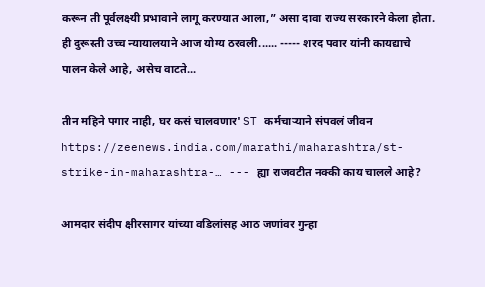करून ती पूर्वलक्ष्यी प्रभावाने लागू करण्यात आला,” असा दावा राज्य सरकारने केला होता. ही दुरूस्ती उच्च न्यायालयाने आज योग्य ठरवली...... ----- शरद पवार यांनी कायद्याचे पालन केले आहे, असेच वाटते...

तीन महिने पगार नाही, घर कसं चालवणार' ST कर्मचाऱ्याने संपवलं जीवन https://zeenews.india.com/marathi/maharashtra/st-strike-in-maharashtra-… --- ह्या राजवटीत नक्की काय चालले आहे?

आमदार संदीप क्षीरसागर यांच्या वडिलांसह आठ जणांवर गुन्हा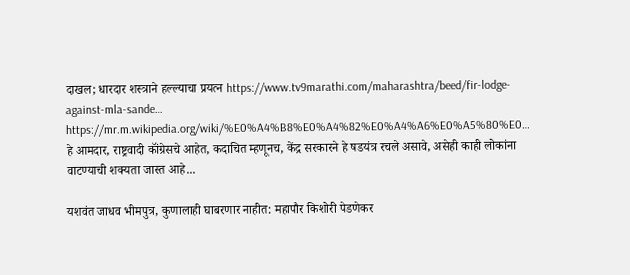दाखल; धारदार शस्त्राने हल्ल्याचा प्रयत्न https://www.tv9marathi.com/maharashtra/beed/fir-lodge-against-mla-sande… https://mr.m.wikipedia.org/wiki/%E0%A4%B8%E0%A4%82%E0%A4%A6%E0%A5%80%E0… हे आमदार, राष्ट्रवादी कॉंग्रेसचे आहेत, कदाचित म्हणूनच, केंद्र सरकारने हे षडयंत्र रचले असावे, असेही काही लोकांना वाटण्याची शक्यता जास्त आहे...

यशवंत जाधव भीमपुत्र, कुणालाही घाबरणार नाहीत: महापौर किशोरी पेडणेकर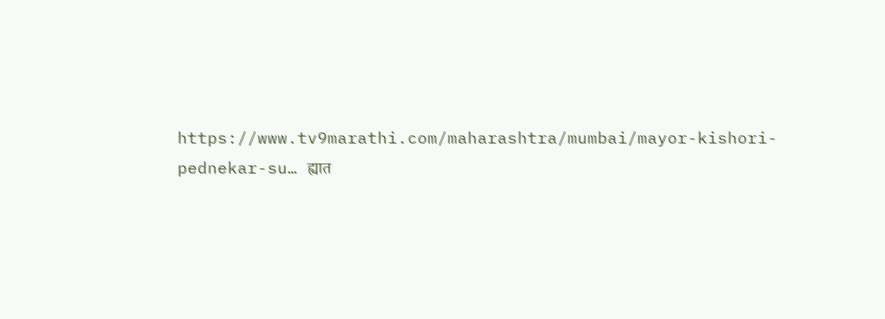https://www.tv9marathi.com/maharashtra/mumbai/mayor-kishori-pednekar-su… ह्यात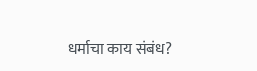धर्माचा काय संबंध?